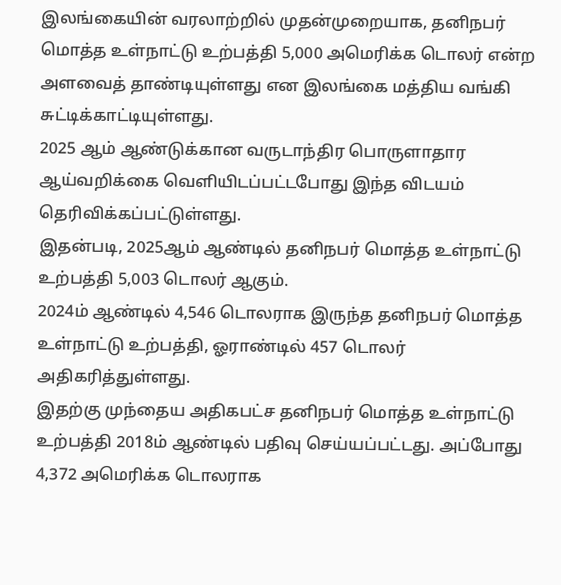இலங்கையின் வரலாற்றில் முதன்முறையாக, தனிநபர் மொத்த உள்நாட்டு உற்பத்தி 5,000 அமெரிக்க டொலர் என்ற அளவைத் தாண்டியுள்ளது என இலங்கை மத்திய வங்கி சுட்டிக்காட்டியுள்ளது.
2025 ஆம் ஆண்டுக்கான வருடாந்திர பொருளாதார ஆய்வறிக்கை வெளியிடப்பட்டபோது இந்த விடயம் தெரிவிக்கப்பட்டுள்ளது.
இதன்படி, 2025ஆம் ஆண்டில் தனிநபர் மொத்த உள்நாட்டு உற்பத்தி 5,003 டொலர் ஆகும்.
2024ம் ஆண்டில் 4,546 டொலராக இருந்த தனிநபர் மொத்த உள்நாட்டு உற்பத்தி, ஓராண்டில் 457 டொலர் அதிகரித்துள்ளது.
இதற்கு முந்தைய அதிகபட்ச தனிநபர் மொத்த உள்நாட்டு உற்பத்தி 2018ம் ஆண்டில் பதிவு செய்யப்பட்டது. அப்போது 4,372 அமெரிக்க டொலராக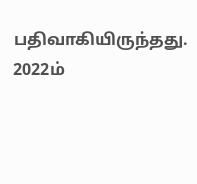பதிவாகியிருந்தது.
2022ம்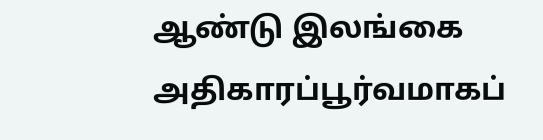ஆண்டு இலங்கை அதிகாரப்பூர்வமாகப்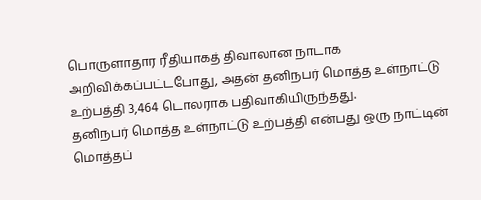பொருளாதார ரீதியாகத் திவாலான நாடாக அறிவிக்கப்பட்டபோது, அதன் தனிநபர் மொத்த உள்நாட்டு உற்பத்தி 3,464 டொலராக பதிவாகியிருந்தது.
தனிநபர் மொத்த உள்நாட்டு உற்பத்தி என்பது ஒரு நாட்டின் மொத்தப்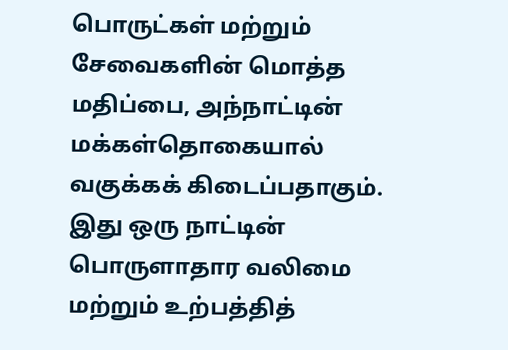பொருட்கள் மற்றும் சேவைகளின் மொத்த மதிப்பை, அந்நாட்டின் மக்கள்தொகையால் வகுக்கக் கிடைப்பதாகும்.
இது ஒரு நாட்டின் பொருளாதார வலிமை மற்றும் உற்பத்தித்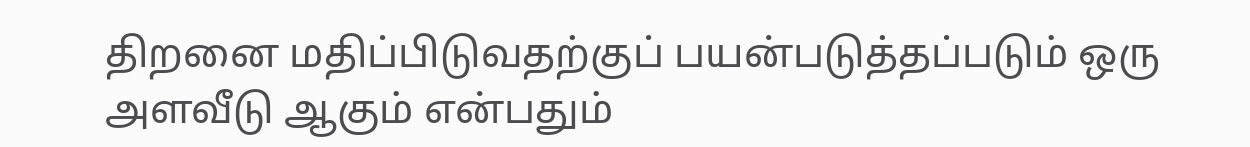திறனை மதிப்பிடுவதற்குப் பயன்படுத்தப்படும் ஒரு அளவீடு ஆகும் என்பதும்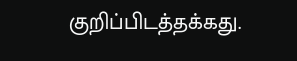குறிப்பிடத்தக்கது.